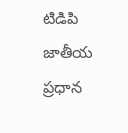టిడిపి జాతీయ ప్రధాన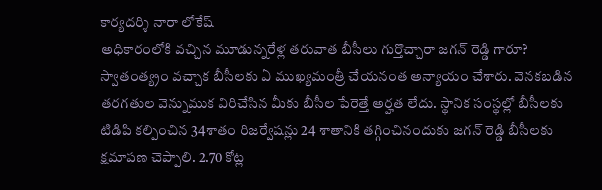కార్యదర్శి నారా లోకేష్
అధికారంలోకి వచ్చిన మూడున్నరేళ్ల తరువాత బీసీలు గుర్తొచ్చారా జగన్ రెడ్డి గారూ? స్వాతంత్య్రం వచ్చాక బీసీలకు ఏ ముఖ్యమంత్రీ చేయనంత అన్యాయం చేశారు. వెనకబడిన తరగతుల వెన్నుముక విరిచేసిన మీకు బీసీల పేరెత్తే అర్హత లేదు. స్థానిక సంస్థల్లో బీసీలకు టిడిపి కల్పించిన 34శాతం రిజర్వేషన్లు 24 శాతానికి తగ్గించినందుకు జగన్ రెడ్డి బీసీలకు క్షమాపణ చెప్పాలి. 2.70 కోట్ల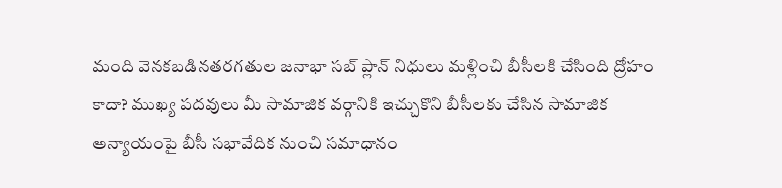మంది వెనకబడినతరగతుల జనాభా సబ్ ప్లాన్ నిధులు మళ్లించి బీసీలకి చేసింది ద్రోహం కాదా? ముఖ్య పదవులు మీ సామాజిక వర్గానికి ఇచ్చుకొని బీసీలకు చేసిన సామాజిక అన్యాయంపై బీసీ సభావేదిక నుంచి సమాధానం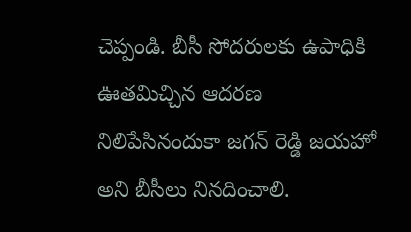చెప్పండి. బీసీ సోదరులకు ఉపాధికి ఊతమిచ్చిన ఆదరణ నిలిపేసినందుకా జగన్ రెడ్డి జయహో అని బీసీలు నినదించాలి.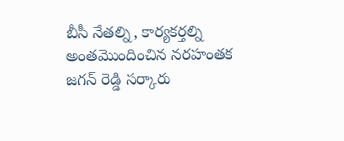బీసీ నేతల్ని, కార్యకర్తల్ని అంతమొందించిన నరహంతక జగన్ రెడ్డి సర్కారు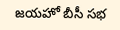జయహో బీసీ సభ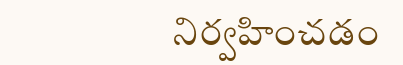నిర్వహించడం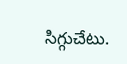సిగ్గుచేటు.